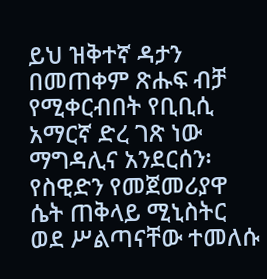ይህ ዝቅተኛ ዳታን በመጠቀም ጽሑፍ ብቻ የሚቀርብበት የቢቢሲ አማርኛ ድረ ገጽ ነው
ማግዳሊና አንደርሰን፡ የስዊድን የመጀመሪያዋ ሴት ጠቅላይ ሚኒስትር ወደ ሥልጣናቸው ተመለሱ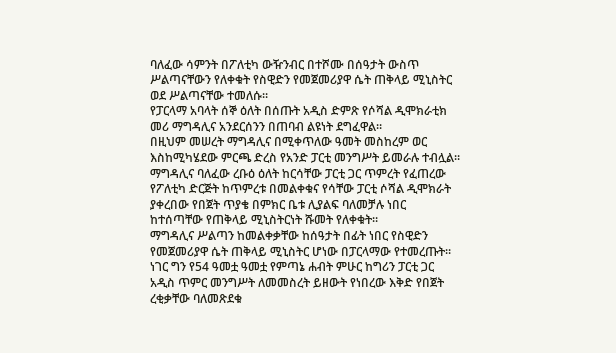ባለፈው ሳምንት በፖለቲካ ውዥንብር በተሾሙ በሰዓታት ውስጥ ሥልጣናቸውን የለቀቁት የስዊድን የመጀመሪያዋ ሴት ጠቅላይ ሚኒስትር ወደ ሥልጣናቸው ተመለሱ።
የፓርላማ አባላት ሰኞ ዕለት በሰጡት አዲስ ድምጽ የሶሻል ዲሞክራቲክ መሪ ማግዳሊና አንደርሰንን በጠባብ ልዩነት ደግፈዋል።
በዚህም መሠረት ማግዳሊና በሚቀጥለው ዓመት መስከረም ወር እስከሚካሄደው ምርጫ ድረስ የአንድ ፓርቲ መንግሥት ይመራሉ ተብሏል።
ማግዳሊና ባለፈው ረቡዕ ዕለት ከርሳቸው ፓርቲ ጋር ጥምረት የፈጠረው የፖለቲካ ድርጅት ከጥምረቱ በመልቀቁና የሳቸው ፓርቲ ሶሻል ዲሞክራት ያቀረበው የበጀት ጥያቄ በምክር ቤቱ ሊያልፍ ባለመቻሉ ነበር ከተሰጣቸው የጠቅላይ ሚኒስትርነት ሹመት የለቀቁት።
ማግዳሊና ሥልጣን ከመልቀቃቸው ከሰዓታት በፊት ነበር የስዊድን የመጀመሪያዋ ሴት ጠቅላይ ሚኒስትር ሆነው በፓርላማው የተመረጡት።
ነገር ግን የ54 ዓመቷ ዓመቷ የምጣኔ ሐብት ምሁር ከግሪን ፓርቲ ጋር አዲስ ጥምር መንግሥት ለመመስረት ይዘውት የነበረው እቅድ የበጀት ረቂቃቸው ባለመጽደቁ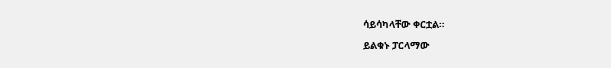ሳይሳካላቸው ቀርቷል።
ይልቁኑ ፓርላማው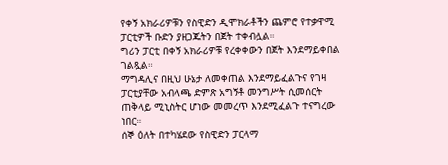የቀኝ አክራሪዎቹን የስዊድን ዲሞክራቶችን ጨምሮ የተቃዋሚ ፓርቲዎች ቡድን ያዘጋጁትን በጀት ተቀብሏል።
ግሪን ፓርቲ በቀኝ አክራሪዎቹ የረቀቀውን በጀት እንደማይቀበል ገልጿል።
ማግዳሊና በዚህ ሁኔታ ለመቀጠል እንደማይፈልጉና የገዛ ፓርቲያቸው አብላጫ ድምጽ አግኝቶ መንግሥት ሲመሰርት ጠቅላይ ሚኒስትር ሆነው መመረጥ እንደሚፈልጉ ተናግረው ነበር።
ሰኞ ዕለት በተካሄደው የስዊድን ፓርላማ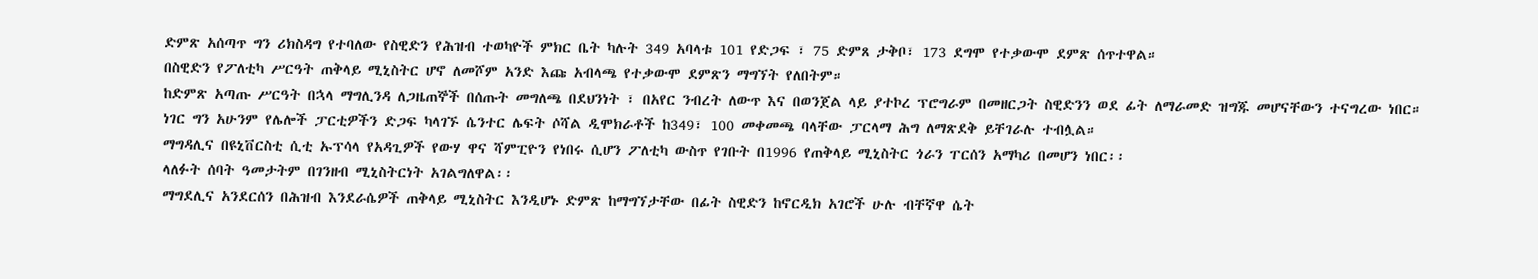ድምጽ አሰጣጥ ግን ሪክስዳግ የተባለው የስዊድን የሕዝብ ተወካዮች ምክር ቤት ካሉት 349 አባላቱ 101 የድጋፍ ፣ 75 ድምጸ ታቅቦ፣ 173 ደግሞ የተቃውሞ ደምጽ ሰጥተዋል።
በስዊድን የፖለቲካ ሥርዓት ጠቅላይ ሚኒስትር ሆኖ ለመሾም አንድ እጩ አብላጫ የተቃውሞ ደምጽን ማግኘት የለበትም።
ከድምጽ አጣጡ ሥርዓት በኋላ ማግሊንዳ ለጋዜጠኞች በሰጡት መግለጫ በደህንነት ፣ በአየር ንብረት ለውጥ እና በወንጀል ላይ ያተኮረ ፕሮግራም በመዘርጋት ስዊድንን ወደ ፊት ለማራመድ ዝግጁ መሆናቸውን ተናግረው ነበር።
ነገር ግን አሁንም የሌሎች ፓርቲዎችን ድጋፍ ካላገኙ ሴንተር ሌፍት ሶሻል ዲሞክራቶች ከ349፣ 100 መቀመጫ ባላቸው ፓርላማ ሕግ ለማጽደቅ ይቸገራሉ ተብሏል።
ማግዳሊና በዩኒቨርስቲ ሲቲ ኡፕሳላ የአዳጊዎች የውሃ ዋና ሻምፒዮን የነበሩ ሲሆን ፖለቲካ ውስጥ የገቡት በ1996 የጠቅላይ ሚኒስትር ጎራን ፐርሰን አማካሪ በመሆን ነበር፡፡
ላለፉት ሰባት ዓመታትም በገንዘብ ሚኒስትርነት አገልግለዋል፡፡
ማግደሊና አንደርሰን በሕዝብ እንደራሴዎች ጠቅላይ ሚኒስትር እንዲሆኑ ድምጽ ከማግኘታቸው በፊት ስዊድን ከኖርዲክ አገሮች ሁሉ ብቸኛዋ ሴት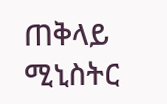ጠቅላይ ሚኒስትር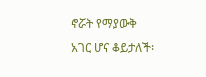ኖሯት የማያውቅ አገር ሆና ቆይታለች፡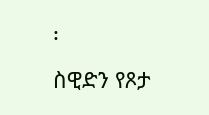፡
ስዊድን የጾታ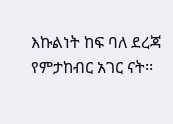እኩልነት ከፍ ባለ ደረጃ የምታከብር አገር ናት፡፡